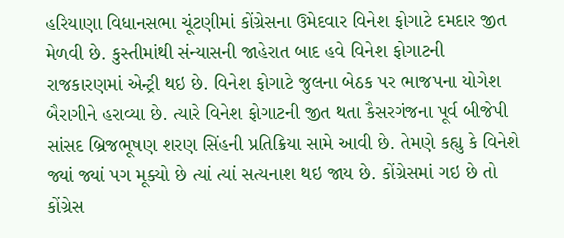હરિયાણા વિધાનસભા ચૂંટણીમાં કોંગ્રેસના ઉમેદવાર વિનેશ ફોગાટે દમદાર જીત મેળવી છે. કુસ્તીમાંથી સંન્યાસની જાહેરાત બાદ હવે વિનેશ ફોગાટની રાજકારણમાં એન્ટ્રી થઇ છે. વિનેશ ફોગાટે જુલના બેઠક પર ભાજપના યોગેશ બૈરાગીને હરાવ્યા છે. ત્યારે વિનેશ ફોગાટની જીત થતા કૈસરગંજના પૂર્વ બીજેપી સાંસદ બ્રિજભૂષણ શરણ સિંહની પ્રતિક્રિયા સામે આવી છે. તેમણે કહ્યુ કે વિનેશે જ્યાં જ્યાં પગ મૂક્યો છે ત્યાં ત્યાં સત્યનાશ થઇ જાય છે. કોંગ્રેસમાં ગઇ છે તો કોંગ્રેસ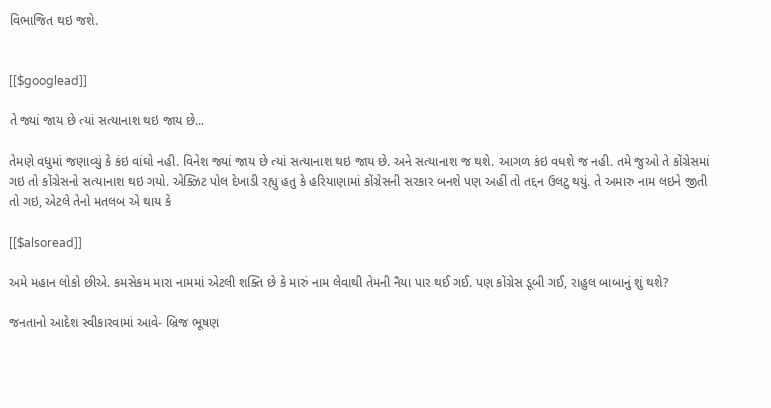વિભાજિત થઇ જશે.


[[$googlead]]

તે જ્યાં જાય છે ત્યાં સત્યાનાશ થઇ જાય છે...

તેમણે વધુમાં જણાવ્યું કે કંઇ વાંઘો નહી. વિનેશ જ્યાં જાય છે ત્યાં સત્યાનાશ થઇ જાય છે. અને સત્યાનાશ જ થશે. આગળ કંઇ વધશે જ નહી. તમે જુઓ તે કોંગ્રેસમાં ગઇ તો કોંગ્રેસનો સત્યાનાશ થઇ ગયો. એક્ઝિટ પોલ દેખાડી રહ્યુ હતુ કે હરિયાણામાં કોંગ્રેસની સરકાર બનશે પણ અહીં તો તદ્દન ઉલટુ થયું. તે અમારુ નામ લઇને જીતી તો ગઇ, એટલે તેનો મતલબ એ થાય કે

[[$alsoread]]

અમે મહાન લોકો છીએ. કમસેકમ મારા નામમાં એટલી શક્તિ છે કે મારું નામ લેવાથી તેમની નૈયા પાર થઈ ગઈ. પણ કોંગ્રેસ ડૂબી ગઈ, રાહુલ બાબાનું શું થશે?

જનતાનો આદેશ સ્વીકારવામાં આવે- બ્રિજ ભૂષણ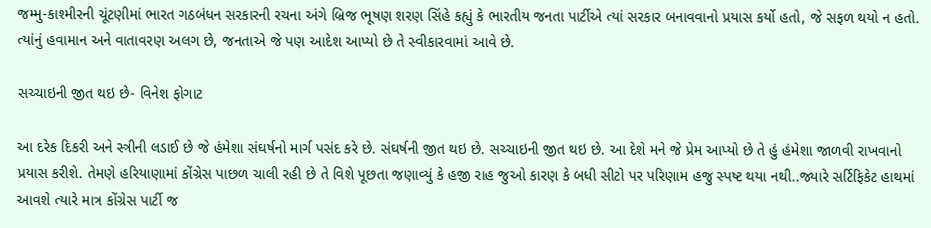જમ્મુ-કાશ્મીરની ચૂંટણીમાં ભારત ગઠબંધન સરકારની રચના અંગે બ્રિજ ભૂષણ શરણ સિંહે કહ્યું કે ભારતીય જનતા પાર્ટીએ ત્યાં સરકાર બનાવવાનો પ્રયાસ કર્યો હતો, જે સફળ થયો ન હતો. ત્યાંનું હવામાન અને વાતાવરણ અલગ છે, જનતાએ જે પણ આદેશ આપ્યો છે તે સ્વીકારવામાં આવે છે.

સચ્ચાઇની જીત થઇ છે- વિનેશ ફોગાટ

આ દરેક દિકરી અને સ્ત્રીની લડાઈ છે જે હંમેશા સંઘર્ષનો માર્ગ પસંદ કરે છે. સંઘર્ષની જીત થઇ છે. સચ્ચાઇની જીત થઇ છે. આ દેશે મને જે પ્રેમ આપ્યો છે તે હું હંમેશા જાળવી રાખવાનો પ્રયાસ કરીશે. તેમણે હરિયાણામાં કોંગ્રેસ પાછળ ચાલી રહી છે તે વિશે પૂછતા જણાવ્યું કે હજી રાહ જુઓ કારણ કે બધી સીટો પર પરિણામ હજુ સ્પષ્ટ થયા નથી..જ્યારે સર્ટિફિકેટ હાથમાં આવશે ત્યારે માત્ર કોંગ્રેસ પાર્ટી જ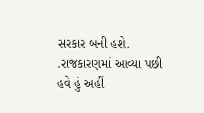સરકાર બની હશે. .રાજકારણમાં આવ્યા પછી હવે હું અહીં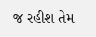જ રહીશ તેમ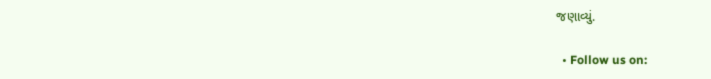જણાવ્યું.

  • Follow us on: